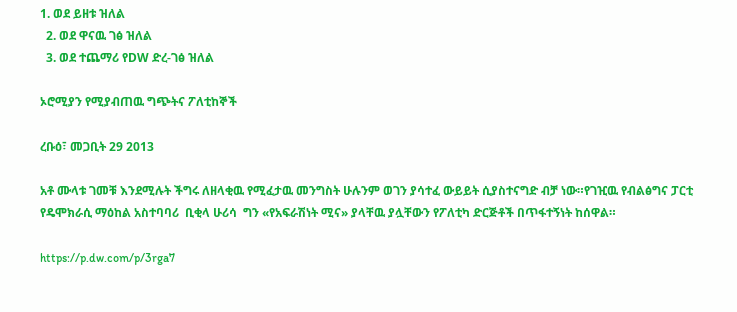1. ወደ ይዘቱ ዝለል
  2. ወደ ዋናዉ ገፅ ዝለል
  3. ወደ ተጨማሪ የDW ድረ-ገፅ ዝለል

ኦሮሚያን የሚያብጠዉ ግጭትና ፖለቲከኞች

ረቡዕ፣ መጋቢት 29 2013

አቶ ሙላቱ ገመቹ እንደሚሉት ችግሩ ለዘላቂዉ የሚፈታዉ መንግስት ሁሉንም ወገን ያሳተፈ ውይይት ሲያስተናግድ ብቻ ነው።የገዢዉ የብልፅግና ፓርቲ የዴሞክራሲ ማዕከል አስተባባሪ  ቢቂላ ሁሪሳ  ግን «የአፍራሽነት ሚና» ያላቸዉ ያሏቸውን የፖለቲካ ድርጅቶች በጥፋተኝነት ከሰዋል።

https://p.dw.com/p/3rga7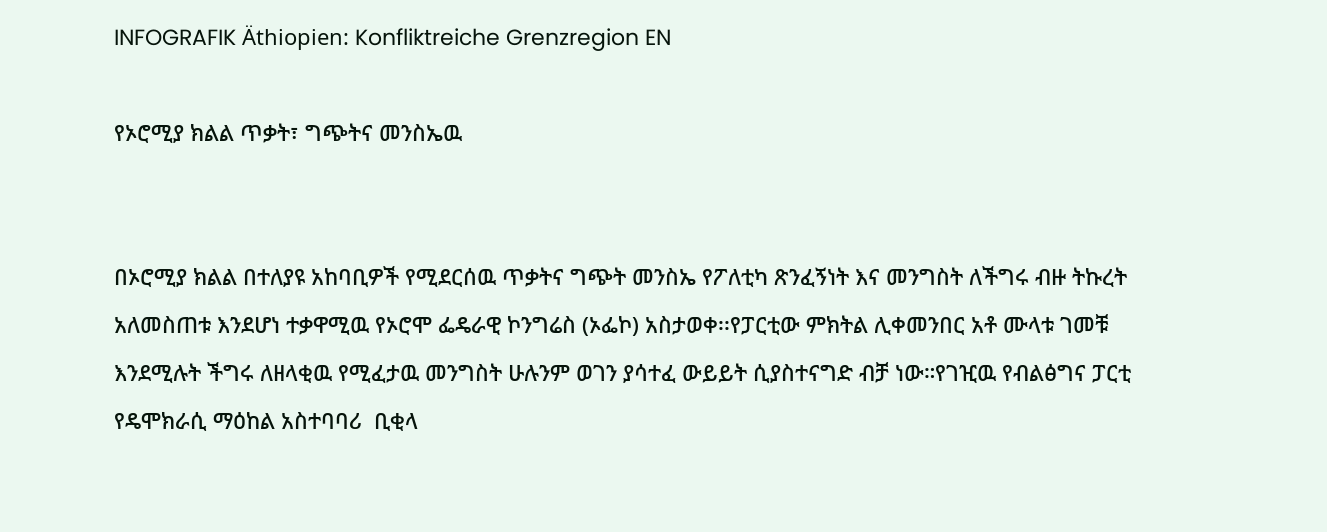INFOGRAFIK Äthiopien: Konfliktreiche Grenzregion EN

የኦሮሚያ ክልል ጥቃት፣ ግጭትና መንስኤዉ


በኦሮሚያ ክልል በተለያዩ አከባቢዎች የሚደርሰዉ ጥቃትና ግጭት መንስኤ የፖለቲካ ጽንፈኝነት እና መንግስት ለችግሩ ብዙ ትኩረት አለመስጠቱ እንደሆነ ተቃዋሚዉ የኦሮሞ ፌዴራዊ ኮንግሬስ (ኦፌኮ) አስታወቀ፡፡የፓርቲው ምክትል ሊቀመንበር አቶ ሙላቱ ገመቹ እንደሚሉት ችግሩ ለዘላቂዉ የሚፈታዉ መንግስት ሁሉንም ወገን ያሳተፈ ውይይት ሲያስተናግድ ብቻ ነው።የገዢዉ የብልፅግና ፓርቲ የዴሞክራሲ ማዕከል አስተባባሪ  ቢቂላ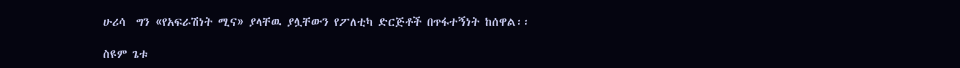ሁሪሳ  ግን «የአፍራሽነት ሚና» ያላቸዉ ያሏቸውን የፖለቲካ ድርጅቶች በጥፋተኝነት ከሰዋል፡፡

ስዩም ጌቱ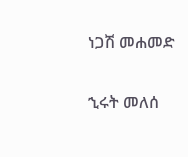ነጋሽ መሐመድ

ኂሩት መለሰ